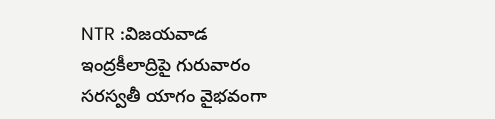NTR :విజయవాడ ఇంద్రకీలాద్రిపై గురువారం సరస్వతీ యాగం వైభవంగా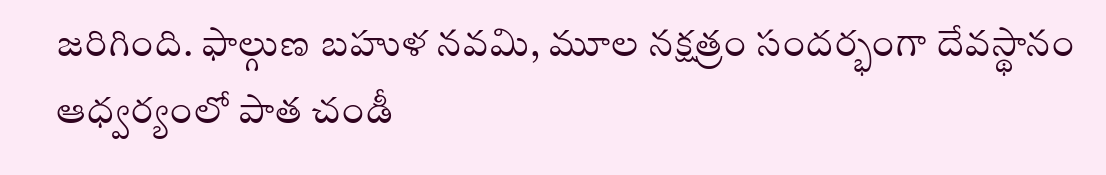జరిగింది. ఫాల్గుణ బహుళ నవమి, మూల నక్షత్రం సందర్భంగా దేవస్థానం ఆధ్వర్యంలో పాత చండీ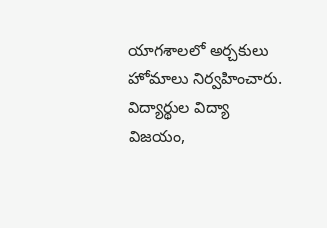యాగశాలలో అర్చకులు హోమాలు నిర్వహించారు. విద్యార్థుల విద్యా విజయం,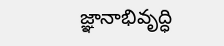జ్ఞానాభివృద్ధి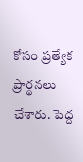కోసం ప్రత్యేక ప్రార్థనలు చేశారు. పెద్ద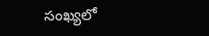సంఖ్యలో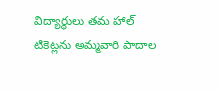విద్యార్థులు తమ హాల్ టికెట్లను అమ్మవారి పాదాల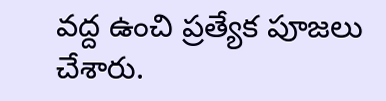వద్ద ఉంచి ప్రత్యేక పూజలు చేశారు.